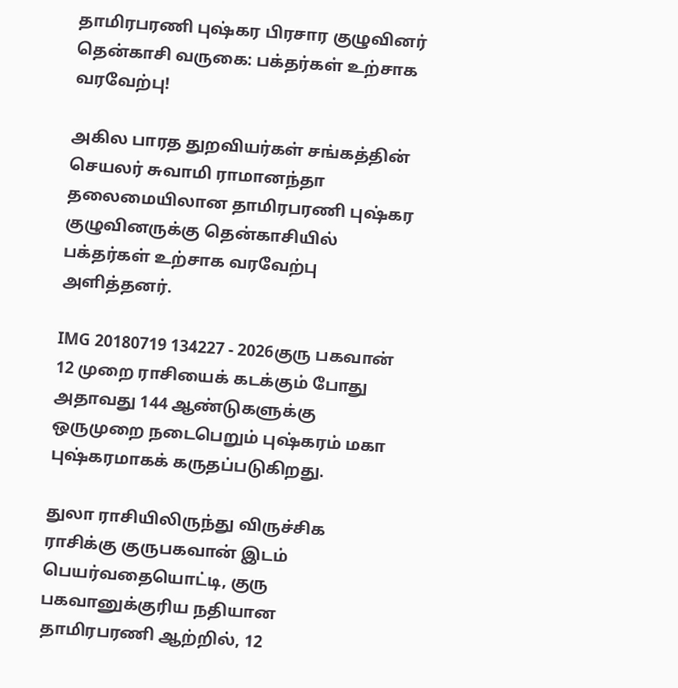தாமிரபரணி புஷ்கர பிரசார குழுவினர் தென்காசி வருகை: பக்தர்கள் உற்சாக வரவேற்பு!

அகில பாரத துறவியர்கள் சங்கத்தின் செயலர் சுவாமி ராமானந்தா தலைமையிலான தாமிரபரணி புஷ்கர குழுவினருக்கு தென்காசியில் பக்தர்கள் உற்சாக வரவேற்பு அளித்தனர்.

IMG 20180719 134227 - 2026குரு பகவான் 12 முறை ராசியைக் கடக்கும் போது அதாவது 144 ஆண்டுகளுக்கு ஒருமுறை நடைபெறும் புஷ்கரம் மகா புஷ்கரமாகக் கருதப்படுகிறது.

துலா ராசியிலிருந்து விருச்சிக ராசிக்கு குருபகவான் இடம் பெயர்வதையொட்டி, குரு பகவானுக்குரிய நதியான தாமிரபரணி ஆற்றில், 12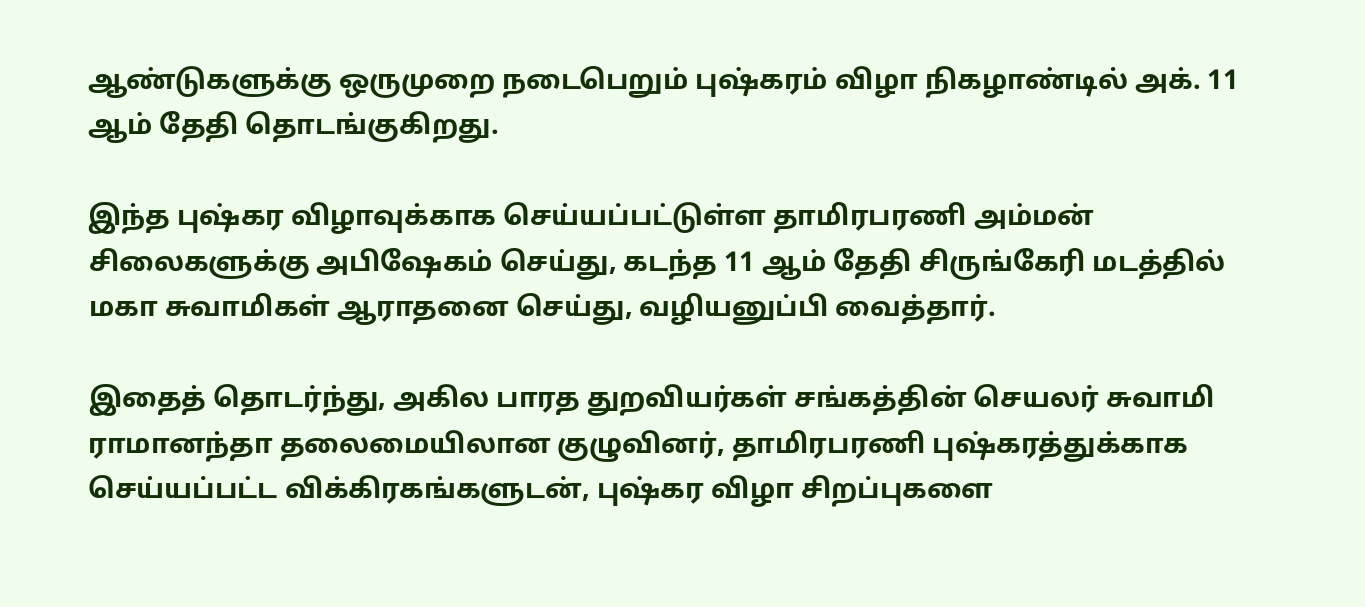ஆண்டுகளுக்கு ஒருமுறை நடைபெறும் புஷ்கரம் விழா நிகழாண்டில் அக். 11 ஆம் தேதி தொடங்குகிறது.

இந்த புஷ்கர விழாவுக்காக செய்யப்பட்டுள்ள தாமிரபரணி அம்மன் சிலைகளுக்கு அபிஷேகம் செய்து, கடந்த 11 ஆம் தேதி சிருங்கேரி மடத்தில் மகா சுவாமிகள் ஆராதனை செய்து, வழியனுப்பி வைத்தார்.

இதைத் தொடர்ந்து, அகில பாரத துறவியர்கள் சங்கத்தின் செயலர் சுவாமி ராமானந்தா தலைமையிலான குழுவினர், தாமிரபரணி புஷ்கரத்துக்காக செய்யப்பட்ட விக்கிரகங்களுடன், புஷ்கர விழா சிறப்புகளை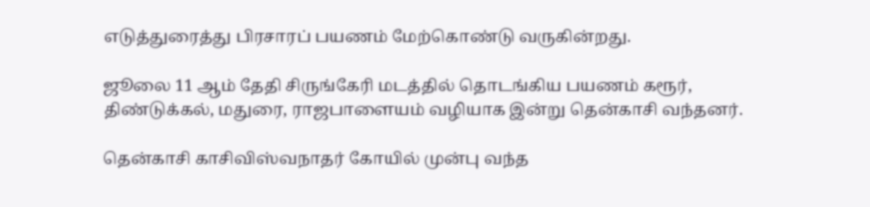எடுத்துரைத்து பிரசாரப் பயணம் மேற்கொண்டு வருகின்றது.

ஜூலை 11 ஆம் தேதி சிருங்கேரி மடத்தில் தொடங்கிய பயணம் கரூர், திண்டுக்கல், மதுரை, ராஜபாளையம் வழியாக இன்று தென்காசி வந்தனர்.

தென்காசி காசிவிஸ்வநாதர் கோயில் முன்பு வந்த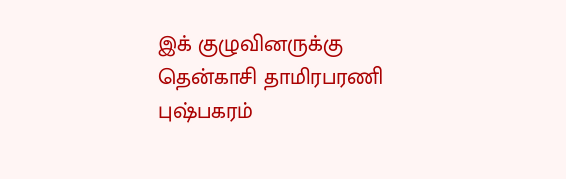இக் குழுவினருக்கு தென்காசி தாமிரபரணி புஷ்பகரம்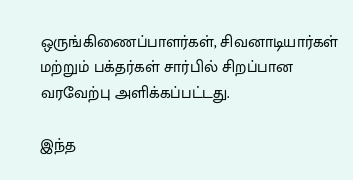ஒருங்கிணைப்பாளர்கள், சிவனாடியார்கள் மற்றும் பக்தர்கள் சார்பில் சிறப்பான வரவேற்பு அளிக்கப்பட்டது.

இந்த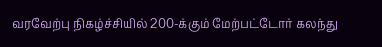வரவேற்பு நிகழ்ச்சியில் 200-க்கும் மேற்பட்டோர் கலந்து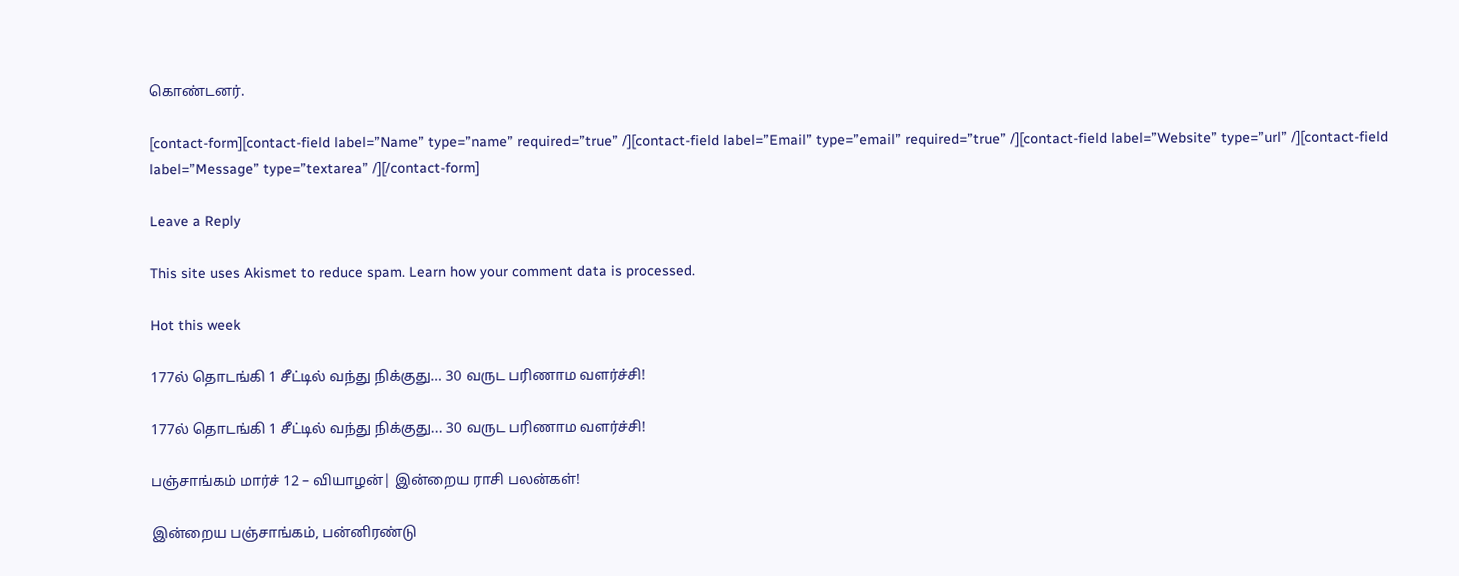கொண்டனர்.

[contact-form][contact-field label=”Name” type=”name” required=”true” /][contact-field label=”Email” type=”email” required=”true” /][contact-field label=”Website” type=”url” /][contact-field label=”Message” type=”textarea” /][/contact-form]

Leave a Reply

This site uses Akismet to reduce spam. Learn how your comment data is processed.

Hot this week

177ல் தொடங்கி 1 சீட்டில் வந்து நிக்குது… 30 வருட பரிணாம வளர்ச்சி!

177ல் தொடங்கி 1 சீட்டில் வந்து நிக்குது... 30 வருட பரிணாம வளர்ச்சி!

பஞ்சாங்கம் மார்ச் 12 – வியாழன்| இன்றைய ராசி பலன்கள்!

இன்றைய பஞ்சாங்கம், பன்னிரண்டு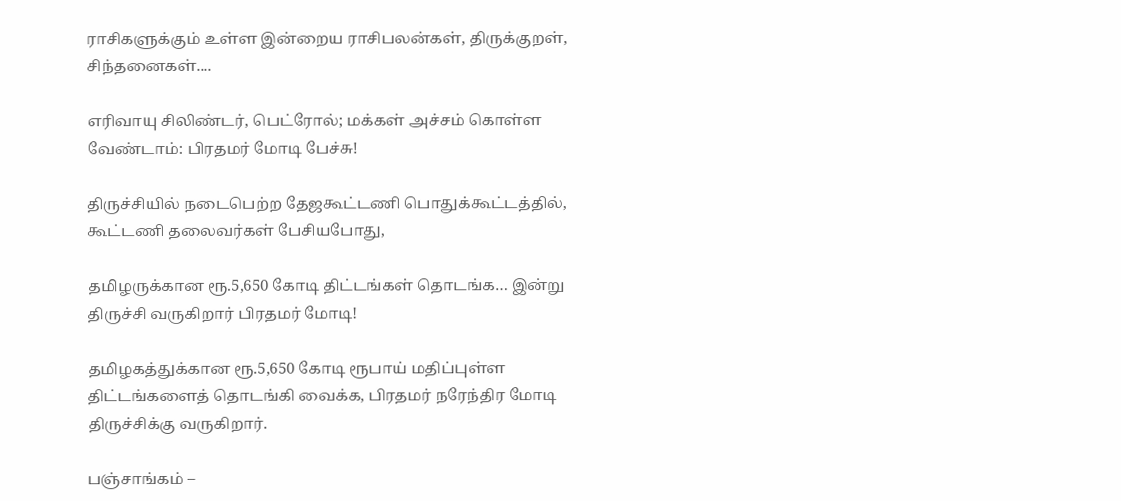ராசிகளுக்கும் உள்ள இன்றைய ராசிபலன்கள், திருக்குறள், சிந்தனைகள்....

எரிவாயு சிலிண்டர், பெட்ரோல்; மக்கள் அச்சம் கொள்ள வேண்டாம்: பிரதமர் மோடி பேச்சு!

திருச்சியில் நடைபெற்ற தேஜகூட்டணி பொதுக்கூட்டத்தில், கூட்டணி தலைவர்கள் பேசியபோது,

தமிழருக்கான ரூ.5,650 கோடி திட்டங்கள் தொடங்க… இன்று திருச்சி வருகிறார் பிரதமர் மோடி!

தமிழகத்துக்கான ரூ.5,650 கோடி ரூபாய் மதிப்புள்ள திட்டங்களைத் தொடங்கி வைக்க, பிரதமர் நரேந்திர மோடி  திருச்சிக்கு வருகிறார்.

பஞ்சாங்கம் –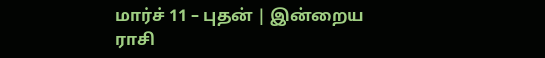மார்ச் 11 – புதன் | இன்றைய ராசி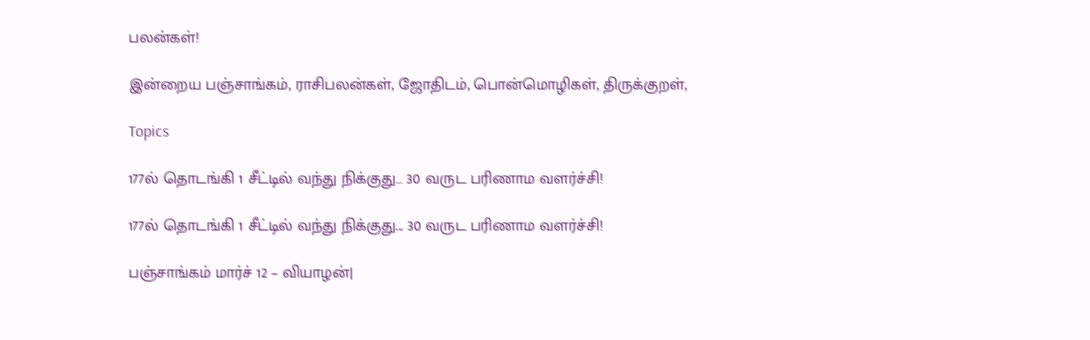பலன்கள்!

இன்றைய பஞ்சாங்கம், ராசிபலன்கள், ஜோதிடம், பொன்மொழிகள், திருக்குறள்,

Topics

177ல் தொடங்கி 1 சீட்டில் வந்து நிக்குது… 30 வருட பரிணாம வளர்ச்சி!

177ல் தொடங்கி 1 சீட்டில் வந்து நிக்குது... 30 வருட பரிணாம வளர்ச்சி!

பஞ்சாங்கம் மார்ச் 12 – வியாழன்|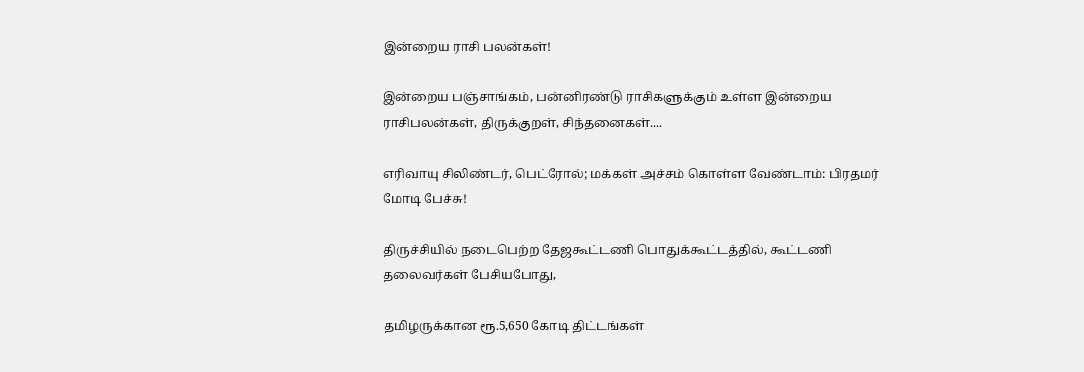இன்றைய ராசி பலன்கள்!

இன்றைய பஞ்சாங்கம், பன்னிரண்டு ராசிகளுக்கும் உள்ள இன்றைய ராசிபலன்கள், திருக்குறள், சிந்தனைகள்....

எரிவாயு சிலிண்டர், பெட்ரோல்; மக்கள் அச்சம் கொள்ள வேண்டாம்: பிரதமர் மோடி பேச்சு!

திருச்சியில் நடைபெற்ற தேஜகூட்டணி பொதுக்கூட்டத்தில், கூட்டணி தலைவர்கள் பேசியபோது,

தமிழருக்கான ரூ.5,650 கோடி திட்டங்கள்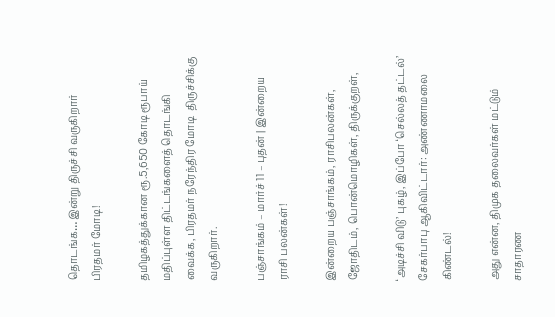தொடங்க… இன்று திருச்சி வருகிறார் பிரதமர் மோடி!

தமிழகத்துக்கான ரூ.5,650 கோடி ரூபாய் மதிப்புள்ள திட்டங்களைத் தொடங்கி வைக்க, பிரதமர் நரேந்திர மோடி  திருச்சிக்கு வருகிறார்.

பஞ்சாங்கம் – மார்ச் 11 – புதன் | இன்றைய ராசி பலன்கள்!

இன்றைய பஞ்சாங்கம், ராசிபலன்கள், ஜோதிடம், பொன்மொழிகள், திருக்குறள்,

‘அடிச்சி விடு’ புகழ், இப்போ ‘செல்லத் தட்டல்’ சேகர்பாபு ஆகிவிட்டார்: அண்ணாமலை கிண்டல்!

அது என்ன, திமுக தலைவர்கள் மட்டும் சாதாரண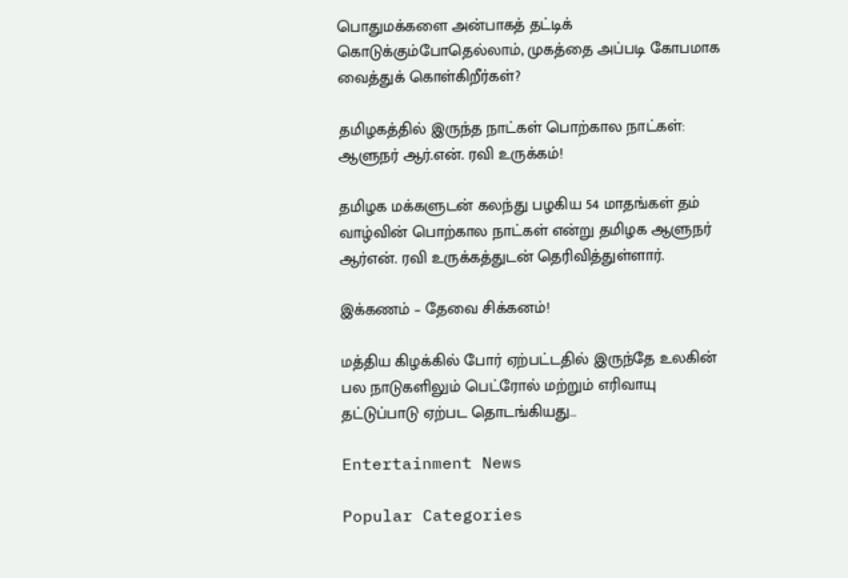பொதுமக்களை அன்பாகத் தட்டிக் கொடுக்கும்போதெல்லாம், முகத்தை அப்படி கோபமாக வைத்துக் கொள்கிறீர்கள்?

தமிழகத்தில் இருந்த நாட்கள் பொற்கால நாட்கள்: ஆளுநர் ஆர்.என். ரவி உருக்கம்!

தமிழக மக்களுடன் கலந்து பழகிய 54 மாதங்கள் தம் வாழ்வின் பொற்கால நாட்கள் என்று தமிழக ஆளுநர் ஆர்என். ரவி உருக்கத்துடன் தெரிவித்துள்ளார்.

இக்கணம் – தேவை சிக்கனம்!

மத்திய கிழக்கில் போர் ஏற்பட்டதில் இருந்தே உலகின் பல நாடுகளிலும் பெட்ரோல் மற்றும் எரிவாயு தட்டுப்பாடு ஏற்பட தொடங்கியது…

Entertainment News

Popular Categories